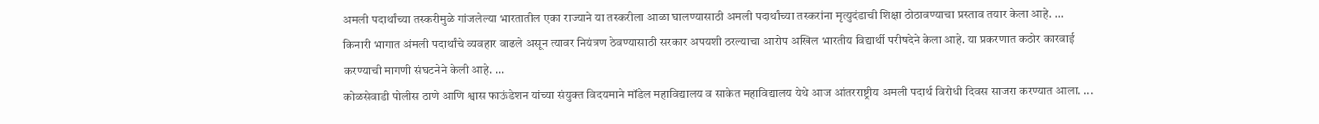अमली पदार्थांच्या तस्करीमुळे गांजलेल्या भारतातील एका राज्याने या तस्करीला आळा घालण्यासाठी अमली पदार्थांच्या तस्करांना मृत्युदंडाची शिक्षा ठोठावण्याचा प्रस्ताव तयार केला आहे. ...
किनारी भागात अंमली पदार्थांचे व्यवहार वाढले असून त्यावर नियंत्रण ठेवण्यासाठी सरकार अपयशी ठरल्याचा आरोप अखिल भारतीय विद्यार्थी परीषदेने केला आहे. या प्रकरणात कठोर कारवाई करण्याची मागणी संघटनेने केली आहे. ...
कोळसेवाडी पोलीस ठाणे आणि श्वास फाऊंडेशन यांच्या संयुक्त विदयमाने मॉडेल महाविद्यालय व साकेत महाविद्यालय येथे आज आंतरराष्ट्रीय अमली पदार्थ विरोधी दिवस साजरा करण्यात आला. ...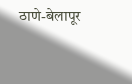ठाणे-बेलापूर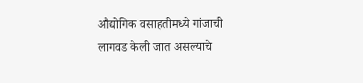औद्योगिक वसाहतीमध्ये गांजाची लागवड केली जात असल्याचे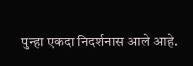पुन्हा एकदा निदर्शनास आले आहे.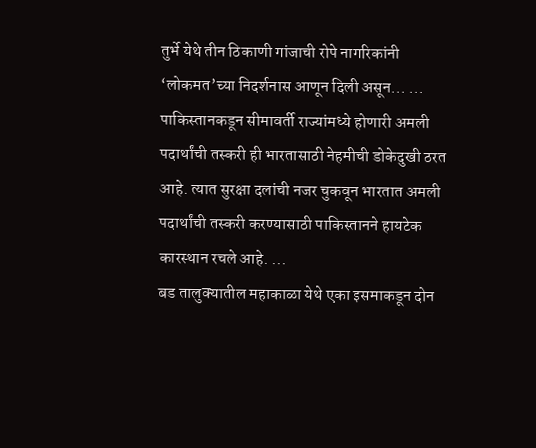तुर्भे येथे तीन ठिकाणी गांजाची रोपे नागरिकांनी ‘लोकमत’च्या निदर्शनास आणून दिली असून... ...
पाकिस्तानकडून सीमावर्ती राज्यांमध्ये होणारी अमली पदार्थांची तस्करी ही भारतासाठी नेहमीची डोकेदुखी ठरत आहे. त्यात सुरक्षा दलांची नजर चुकवून भारतात अमली पदार्थांची तस्करी करण्यासाठी पाकिस्तानने हायटेक कारस्थान रचले आहे. ...
बड तालुक्यातील महाकाळा येथे एका इसमाकडून दोन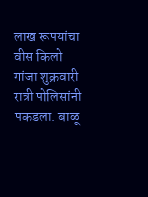लाख रूपयांचा वीस किलो गांजा शुक्रवारी रात्री पोलिसांनी पकडला. बाळू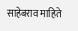साहेबराव माहिते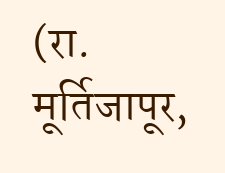(रा. मूर्तिजापूर,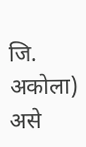जि. अकोला) असे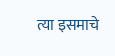त्या इसमाचे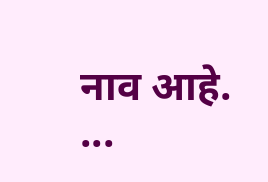नाव आहे. ...